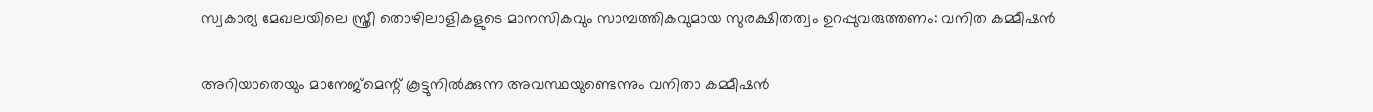സ്വകാര്യ മേഖലയിലെ സ്ത്രീ തൊഴിലാളികളുടെ മാനസികവും സാമ്പത്തികവുമായ സുരക്ഷിതത്വം ഉറപ്പുവരുത്തണം: വനിത കമ്മീഷന്‍

അറിയാതെയും മാനേജ്‌മെന്റ് കൂട്ടുനില്‍ക്കുന്ന അവസ്ഥയുണ്ടെന്നും വനിതാ കമ്മീഷന്‍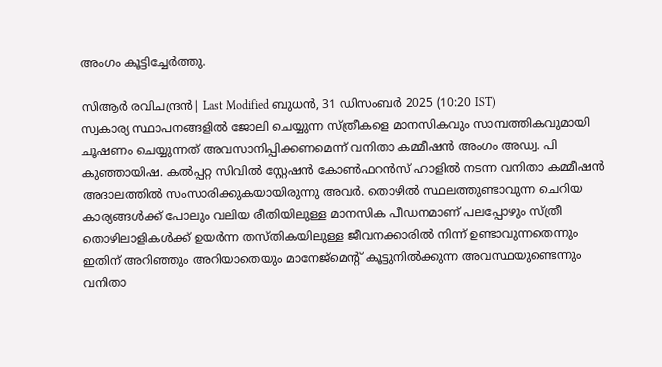അംഗം കൂട്ടിച്ചേര്‍ത്തു.

സിആര്‍ രവിചന്ദ്രന്‍| Last Modified ബുധന്‍, 31 ഡിസം‌ബര്‍ 2025 (10:20 IST)
സ്വകാര്യ സ്ഥാപനങ്ങളില്‍ ജോലി ചെയ്യുന്ന സ്ത്രീകളെ മാനസികവും സാമ്പത്തികവുമായി ചൂഷണം ചെയ്യുന്നത് അവസാനിപ്പിക്കണമെന്ന് വനിതാ കമ്മീഷന്‍ അംഗം അഡ്വ. പി കുഞ്ഞായിഷ. കല്‍പ്പറ്റ സിവില്‍ സ്റ്റേഷന്‍ കോണ്‍ഫറന്‍സ് ഹാളില്‍ നടന്ന വനിതാ കമ്മീഷന്‍ അദാലത്തില്‍ സംസാരിക്കുകയായിരുന്നു അവര്‍. തൊഴില്‍ സ്ഥലത്തുണ്ടാവുന്ന ചെറിയ കാര്യങ്ങള്‍ക്ക് പോലും വലിയ രീതിയിലുള്ള മാനസിക പീഡനമാണ് പലപ്പോഴും സ്ത്രീ തൊഴിലാളികള്‍ക്ക് ഉയര്‍ന്ന തസ്തികയിലുള്ള ജീവനക്കാരില്‍ നിന്ന് ഉണ്ടാവുന്നതെന്നും ഇതിന് അറിഞ്ഞും അറിയാതെയും മാനേജ്‌മെന്റ് കൂട്ടുനില്‍ക്കുന്ന അവസ്ഥയുണ്ടെന്നും വനിതാ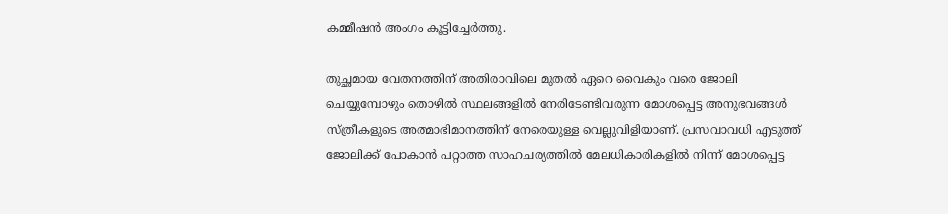കമ്മീഷന്‍ അംഗം കൂട്ടിച്ചേര്‍ത്തു.

തുച്ഛമായ വേതനത്തിന് അതിരാവിലെ മുതല്‍ ഏറെ വൈകും വരെ ജോലി ചെയ്യുമ്പോഴും തൊഴില്‍ സ്ഥലങ്ങളില്‍ നേരിടേണ്ടിവരുന്ന മോശപ്പെട്ട അനുഭവങ്ങള്‍ സ്ത്രീകളുടെ അത്മാഭിമാനത്തിന് നേരെയുള്ള വെല്ലുവിളിയാണ്. പ്രസവാവധി എടുത്ത് ജോലിക്ക് പോകാന്‍ പറ്റാത്ത സാഹചര്യത്തില്‍ മേലധികാരികളില്‍ നിന്ന് മോശപ്പെട്ട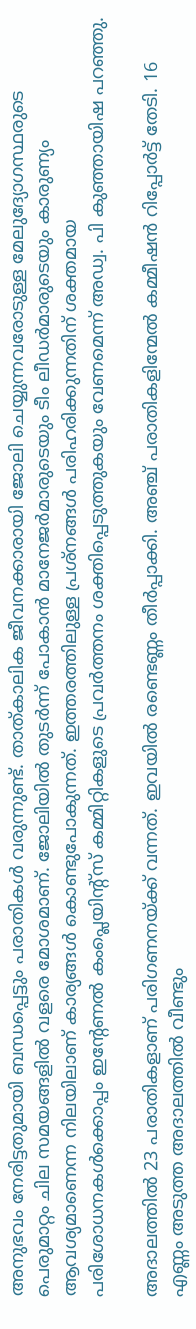അനുഭവം നേരിട്ടതുമായി ബന്ധപ്പെട്ടും പരാതികള്‍ വരുന്നുണ്ട്. താത്കാലിക ജീവനക്കാരായി ജോലി ചെയ്യുന്നവരോടുള്ള മേലുദ്യോഗസ്ഥരുടെ പെരുമാറ്റം ചില സമയങ്ങളില്‍ വളരെ മോശമാണ്. ജോലിയില്‍ തുടര്‍ന്ന് പോകാന്‍ മാനേജര്‍മാരുടെയും ടീം ലീഡര്‍മാരുടെയും കാരുണ്യം ആവശ്യമാണെന്ന നിലയിലാണ് കാര്യങ്ങള്‍ കൊണ്ടുപോകുന്നത്. ഇത്തരത്തിലുള്ള പ്രശ്‌നങ്ങള്‍ പരിഹരിക്കുന്നതിന് ശക്തമായ പരിശോധനകള്‍ക്കൊപ്പം ഇന്റേണല്‍ കംപ്ലെയിന്റ്‌സ് കമ്മിറ്റികളുടെ പ്രവര്‍ത്തനം ശക്തിപ്പെടുത്തുകയും വേണമെന്ന് അഡ്വ. പി കുഞ്ഞായിഷ പറഞ്ഞു.

അദാലത്തില്‍ 23 പരാതികളാണ് പരിഗണനയ്ക്ക് വന്നത്. ഇവയില്‍ രണ്ടെണ്ണം തീര്‍പ്പാക്കി. അഞ്ച് പരാതികളിന്മേല്‍ കമ്മീഷന്‍ റിപ്പോര്‍ട്ട് തേടി. 16 എണ്ണം അടുത്ത അദാലത്തില്‍ വീണ്ടും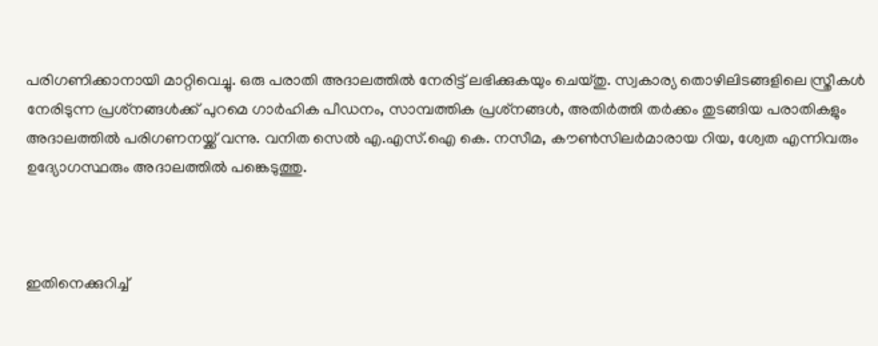പരിഗണിക്കാനായി മാറ്റിവെച്ചു. ഒരു പരാതി അദാലത്തില്‍ നേരിട്ട് ലഭിക്കുകയും ചെയ്തു. സ്വകാര്യ തൊഴിലിടങ്ങളിലെ സ്ത്രീകള്‍ നേരിടുന്ന പ്രശ്‌നങ്ങള്‍ക്ക് പുറമെ ഗാര്‍ഹിക പീഡനം, സാമ്പത്തിക പ്രശ്‌നങ്ങള്‍, അതിര്‍ത്തി തര്‍ക്കം തുടങ്ങിയ പരാതികളും അദാലത്തില്‍ പരിഗണനയ്ക്ക് വന്നു. വനിത സെല്‍ എ.എസ്.ഐ കെ. നസീമ, കൗണ്‍സിലര്‍മാരായ റിയ, ശ്വേത എന്നിവരും ഉദ്യോഗസ്ഥരും അദാലത്തില്‍ പങ്കെടുത്തു.



ഇതിനെക്കുറിച്ച്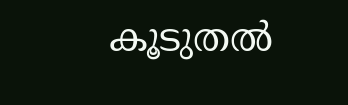കൂടുതല്‍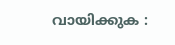വായിക്കുക :